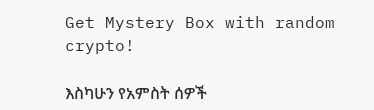Get Mystery Box with random crypto!

እስካሁን የአምስት ሰዎች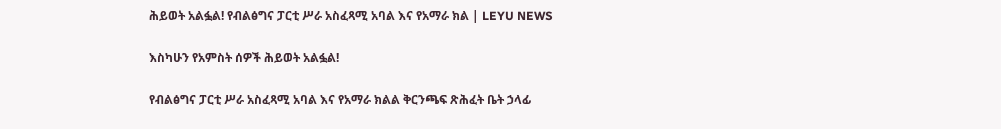ሕይወት አልፏል! የብልፅግና ፓርቲ ሥራ አስፈጻሚ አባል እና የአማራ ክል | LEYU NEWS

እስካሁን የአምስት ሰዎች ሕይወት አልፏል!

የብልፅግና ፓርቲ ሥራ አስፈጻሚ አባል እና የአማራ ክልል ቅርንጫፍ ጽሕፈት ቤት ኃላፊ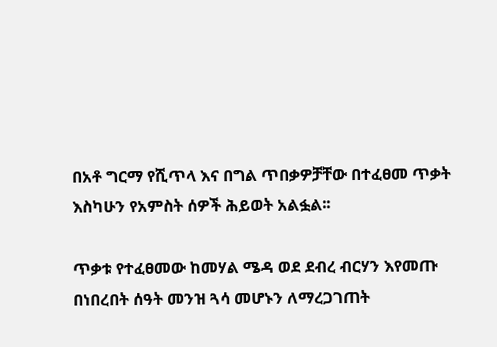በአቶ ግርማ የሺጥላ እና በግል ጥበቃዎቻቸው በተፈፀመ ጥቃት እስካሁን የአምስት ሰዎች ሕይወት አልፏል፡፡

ጥቃቱ የተፈፀመው ከመሃል ሜዳ ወደ ደብረ ብርሃን እየመጡ በነበረበት ሰዓት መንዝ ጓሳ መሆኑን ለማረጋገጠት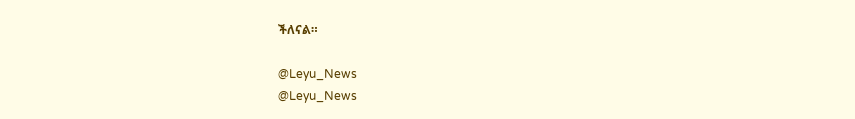ችለናል።

@Leyu_News
@Leyu_News